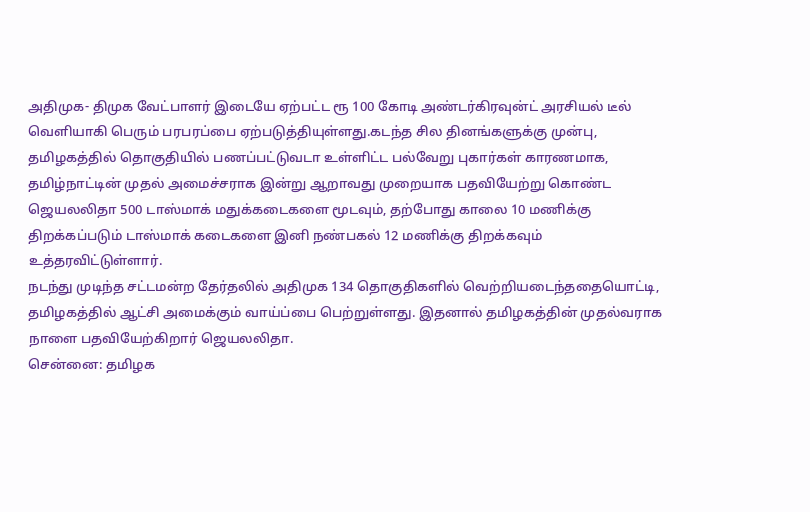அதிமுக- திமுக வேட்பாளர் இடையே ஏற்பட்ட ரூ 100 கோடி அண்டர்கிரவுன்ட் அரசியல் டீல் வெளியாகி பெரும் பரபரப்பை ஏற்படுத்தியுள்ளது.கடந்த சில தினங்களுக்கு முன்பு, தமிழகத்தில் தொகுதியில் பணப்பட்டுவடா உள்ளிட்ட பல்வேறு புகார்கள் காரணமாக,
தமிழ்நாட்டின் முதல் அமைச்சராக இன்று ஆறாவது முறையாக பதவியேற்று கொண்ட ஜெயலலிதா 500 டாஸ்மாக் மதுக்கடைகளை மூடவும், தற்போது காலை 10 மணிக்கு திறக்கப்படும் டாஸ்மாக் கடைகளை இனி நண்பகல் 12 மணிக்கு திறக்கவும் உத்தரவிட்டுள்ளார்.
நடந்து முடிந்த சட்டமன்ற தேர்தலில் அதிமுக 134 தொகுதிகளில் வெற்றியடைந்ததையொட்டி, தமிழகத்தில் ஆட்சி அமைக்கும் வாய்ப்பை பெற்றுள்ளது. இதனால் தமிழகத்தின் முதல்வராக நாளை பதவியேற்கிறார் ஜெயலலிதா.
சென்னை: தமிழக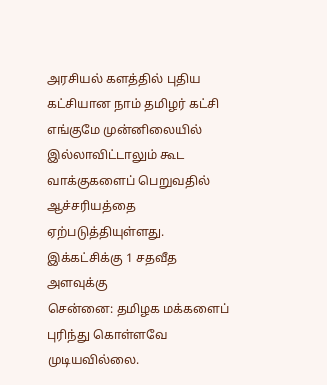அரசியல் களத்தில் புதிய கட்சியான நாம் தமிழர் கட்சி எங்குமே முன்னிலையில் இல்லாவிட்டாலும் கூட வாக்குகளைப் பெறுவதில் ஆச்சரியத்தை ஏற்படுத்தியுள்ளது. இக்கட்சிக்கு 1 சதவீத அளவுக்கு
சென்னை: தமிழக மக்களைப் புரிந்து கொள்ளவே முடியவில்லை.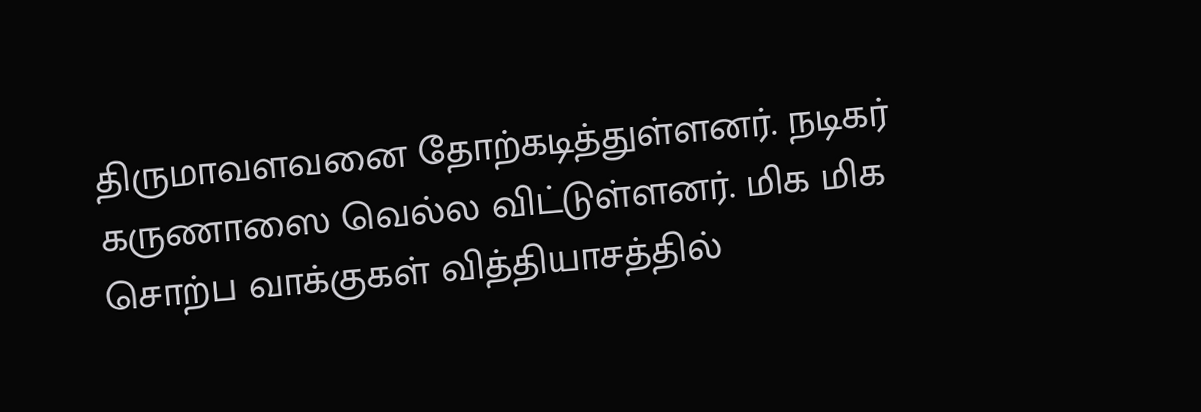திருமாவளவனை தோற்கடித்துள்ளனர். நடிகர் கருணாஸை வெல்ல விட்டுள்ளனர். மிக மிக சொற்ப வாக்குகள் வித்தியாசத்தில்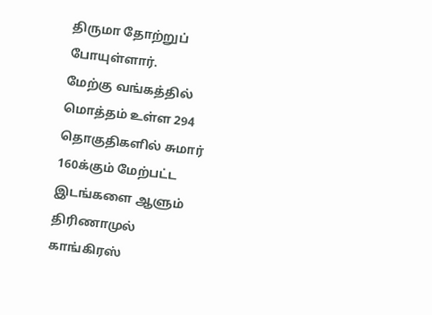திருமா தோற்றுப் போயுள்ளார்.
மேற்கு வங்கத்தில் மொத்தம் உள்ள 294 தொகுதிகளில் சுமார் 160க்கும் மேற்பட்ட இடங்களை ஆளும் திரிணாமுல் காங்கிரஸ்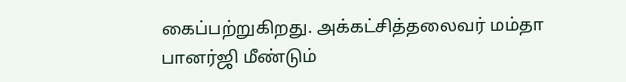கைப்பற்றுகிறது. அக்கட்சித்தலைவர் மம்தா பானர்ஜி மீண்டும்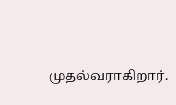முதல்வராகிறார்.